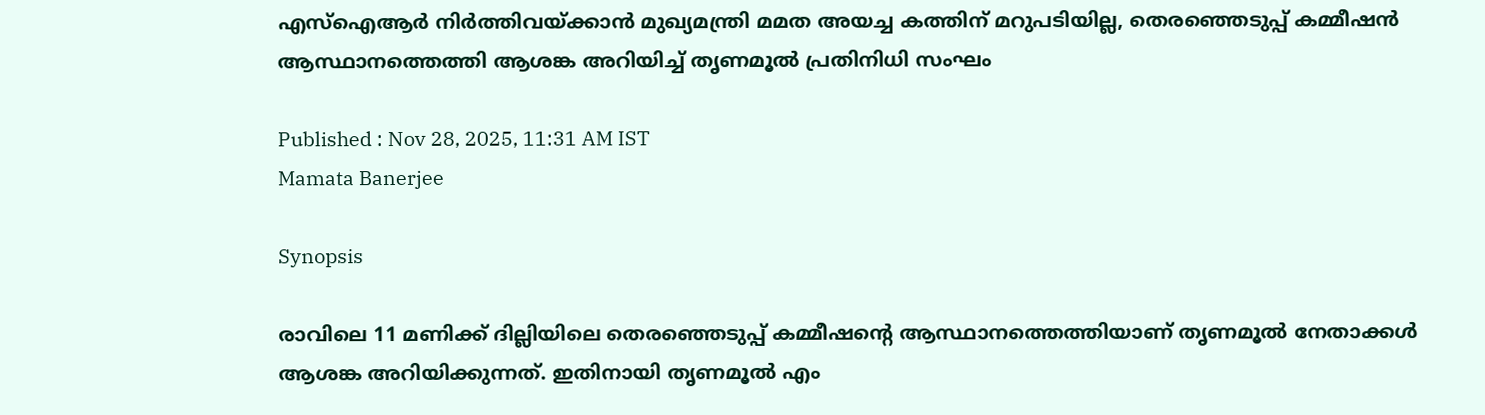എസ്ഐആർ നിർത്തിവയ്ക്കാൻ മുഖ്യമന്ത്രി മമത അയച്ച കത്തിന് മറുപടിയില്ല, തെരഞ്ഞെടുപ്പ് കമ്മീഷൻ ആസ്ഥാനത്തെത്തി ആശങ്ക അറിയിച്ച് തൃണമൂൽ പ്രതിനിധി സംഘം

Published : Nov 28, 2025, 11:31 AM IST
Mamata Banerjee

Synopsis

രാവിലെ 11 മണിക്ക് ദില്ലിയിലെ തെരഞ്ഞെടുപ്പ് കമ്മീഷന്‍റെ ആസ്ഥാനത്തെത്തിയാണ് തൃണമൂൽ നേതാക്കൾ ആശങ്ക അറിയിക്കുന്നത്. ഇതിനായി തൃണമൂൽ എം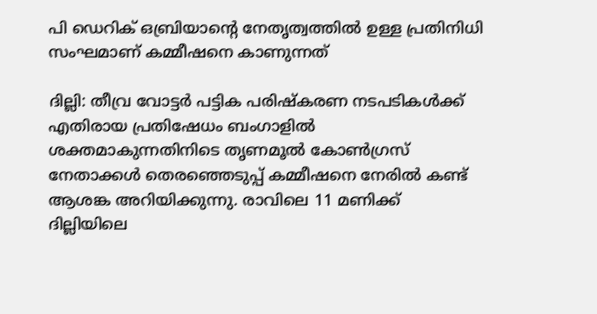പി ഡെറിക് ഒബ്രിയാന്‍റെ നേതൃത്വത്തിൽ ഉള്ള പ്രതിനിധി സംഘമാണ് കമ്മീഷനെ കാണുന്നത്

ദില്ലി: തീവ്ര വോട്ടർ പട്ടിക പരിഷ്കരണ നടപടികൾക്ക് എതിരായ പ്രതിഷേധം ബംഗാളിൽ ശക്തമാകുന്നതിനിടെ തൃണമൂൽ കോൺഗ്രസ് നേതാക്കൾ തെരഞ്ഞെടുപ്പ് കമ്മീഷനെ നേരിൽ കണ്ട് ആശങ്ക അറിയിക്കുന്നു. രാവിലെ 11 മണിക്ക് ദില്ലിയിലെ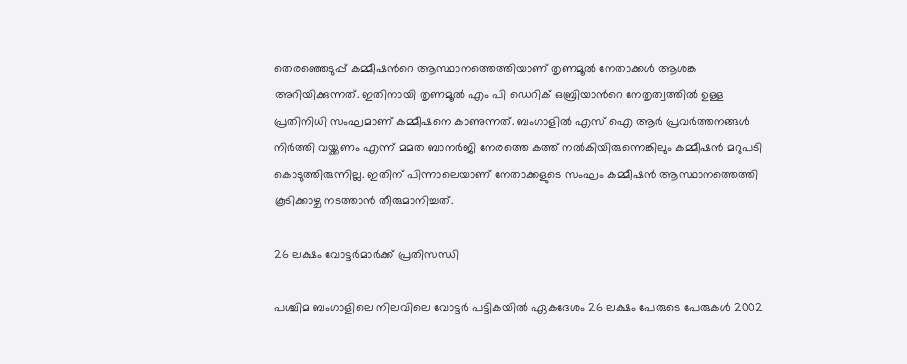തെരഞ്ഞെടുപ്പ് കമ്മീഷന്‍റെ ആസ്ഥാനത്തെത്തിയാണ് തൃണമൂൽ നേതാക്കൾ ആശങ്ക അറിയിക്കുന്നത്. ഇതിനായി തൃണമൂൽ എം പി ഡെറിക് ഒബ്രിയാന്‍റെ നേതൃത്വത്തിൽ ഉള്ള പ്രതിനിധി സംഘമാണ് കമ്മീഷനെ കാണുന്നത്. ബംഗാളിൽ എസ് ഐ ആർ പ്രവർത്തനങ്ങൾ നിർത്തി വയ്ക്കണം എന്ന് മമത ബാനർജി നേരത്തെ കത്ത് നൽകിയിരുന്നെങ്കിലും കമ്മീഷൻ മറുപടി കൊടുത്തിരുന്നില്ല. ഇതിന് പിന്നാലെയാണ് നേതാക്കളുടെ സംഘം കമ്മീഷൻ ആസ്ഥാനത്തെത്തി കൂടിക്കാഴ്ച നടത്താൻ തീരുമാനിച്ചത്.

26 ലക്ഷം വോട്ടർമാർക്ക് പ്രതിസന്ധി

പശ്ചിമ ബംഗാളിലെ നിലവിലെ വോട്ടർ പട്ടികയിൽ ഏകദേശം 26 ലക്ഷം പേരുടെ പേരുകൾ 2002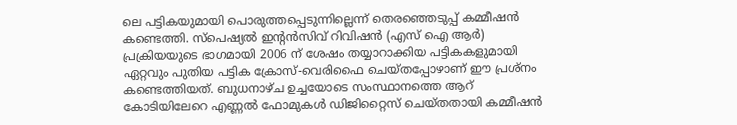ലെ പട്ടികയുമായി പൊരുത്തപ്പെടുന്നില്ലെന്ന് തെരഞ്ഞെടുപ്പ് കമ്മീഷൻ കണ്ടെത്തി. സ്പെഷ്യൽ ഇന്റൻസിവ് റിവിഷൻ (എസ് ഐ ആർ) പ്രക്രിയയുടെ ഭാഗമായി 2006 ന് ശേഷം തയ്യാറാക്കിയ പട്ടികകളുമായി ഏറ്റവും പുതിയ പട്ടിക ക്രോസ്-വെരിഫൈ ചെയ്തപ്പോഴാണ് ഈ പ്രശ്നം കണ്ടെത്തിയത്. ബുധനാഴ്ച ഉച്ചയോടെ സംസ്ഥാനത്തെ ആറ് കോടിയിലേറെ എണ്ണൽ ഫോമുകൾ ഡിജിറ്റൈസ് ചെയ്തതായി കമ്മീഷൻ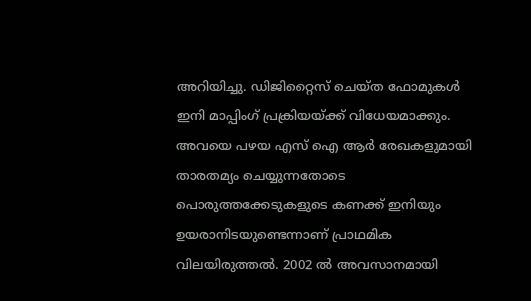അറിയിച്ചു. ഡിജിറ്റൈസ് ചെയ്ത ഫോമുകൾ ഇനി മാപ്പിംഗ് പ്രക്രിയയ്ക്ക് വിധേയമാക്കും. അവയെ പഴയ എസ് ഐ ആർ രേഖകളുമായി താരതമ്യം ചെയ്യുന്നതോടെ പൊരുത്തക്കേടുകളുടെ കണക്ക് ഇനിയും ഉയരാനിടയുണ്ടെന്നാണ് പ്രാഥമിക വിലയിരുത്തൽ. 2002 ൽ അവസാനമായി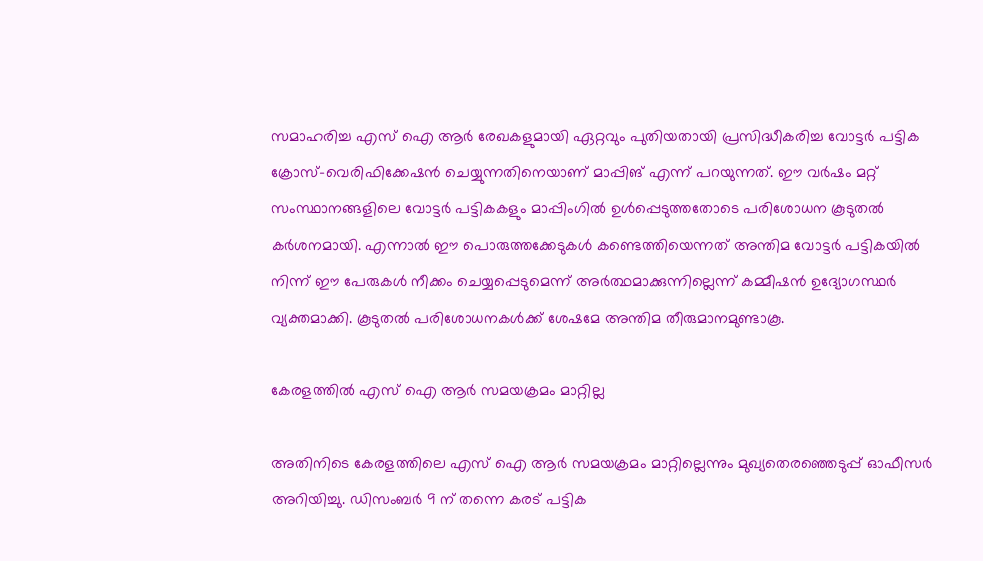സമാഹരിച്ച എസ് ഐ ആർ രേഖകളുമായി ഏറ്റവും പുതിയതായി പ്രസിദ്ധീകരിച്ച വോട്ടർ പട്ടിക ക്രോസ്-വെരിഫിക്കേഷൻ ചെയ്യുന്നതിനെയാണ് മാപ്പിങ് എന്ന് പറയുന്നത്. ഈ വർഷം മറ്റ് സംസ്ഥാനങ്ങളിലെ വോട്ടർ പട്ടികകളും മാപ്പിംഗിൽ ഉൾപ്പെടുത്തതോടെ പരിശോധന കൂടുതൽ കർശനമായി. എന്നാൽ ഈ പൊരുത്തക്കേടുകൾ കണ്ടെത്തിയെന്നത് അന്തിമ വോട്ടർ പട്ടികയിൽ നിന്ന് ഈ പേരുകൾ നീക്കം ചെയ്യപ്പെടുമെന്ന് അർത്ഥമാക്കുന്നില്ലെന്ന് കമ്മീഷൻ ഉദ്യോഗസ്ഥർ വ്യക്തമാക്കി. കൂടുതൽ പരിശോധനകൾക്ക് ശേഷമേ അന്തിമ തീരുമാനമുണ്ടാകൂ.

കേരളത്തിൽ എസ് ഐ ആർ സമയക്രമം മാറ്റില്ല

അതിനിടെ കേരളത്തിലെ എസ് ഐ ആർ സമയക്രമം മാറ്റില്ലെന്നും മുഖ്യതെരഞ്ഞെടുപ്പ് ഓഫീസര്‍ അറിയിച്ചു. ഡിസംബര്‍ 9 ന് തന്നെ കരട് പട്ടിക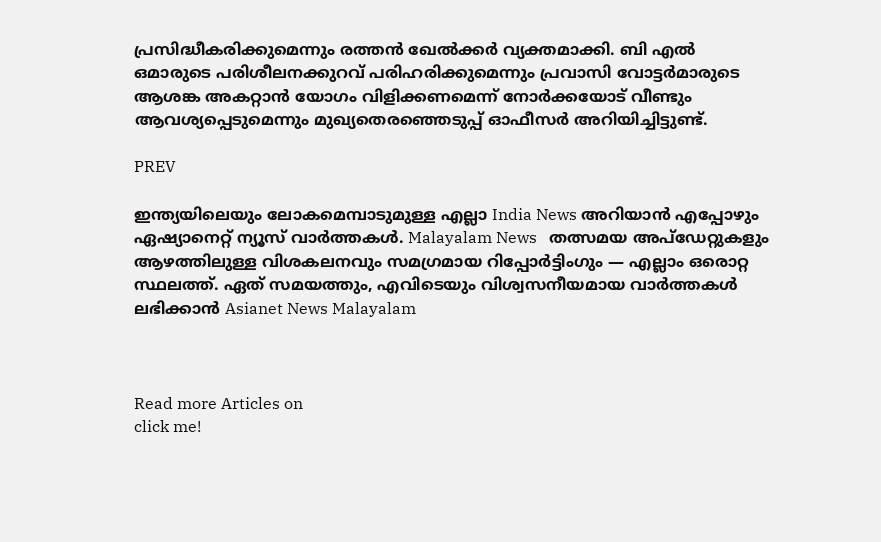പ്രസിദ്ധീകരിക്കുമെന്നും രത്തൻ ഖേൽക്കര്‍ വ്യക്തമാക്കി. ബി എൽ ഒമാരുടെ പരിശീലനക്കുറവ് പരിഹരിക്കുമെന്നും പ്രവാസി വോട്ടര്‍മാരുടെ ആശങ്ക അകറ്റാൻ യോഗം വിളിക്കണമെന്ന് നോര്‍ക്കയോട് വീണ്ടും ആവശ്യപ്പെടുമെന്നും മുഖ്യതെരഞ്ഞെടുപ്പ് ഓഫീസര്‍ അറിയിച്ചിട്ടുണ്ട്.

PREV

ഇന്ത്യയിലെയും ലോകമെമ്പാടുമുള്ള എല്ലാ India News അറിയാൻ എപ്പോഴും ഏഷ്യാനെറ്റ് ന്യൂസ് വാർത്തകൾ. Malayalam News   തത്സമയ അപ്‌ഡേറ്റുകളും ആഴത്തിലുള്ള വിശകലനവും സമഗ്രമായ റിപ്പോർട്ടിംഗും — എല്ലാം ഒരൊറ്റ സ്ഥലത്ത്. ഏത് സമയത്തും, എവിടെയും വിശ്വസനീയമായ വാർത്തകൾ ലഭിക്കാൻ Asianet News Malayalam



Read more Articles on
click me!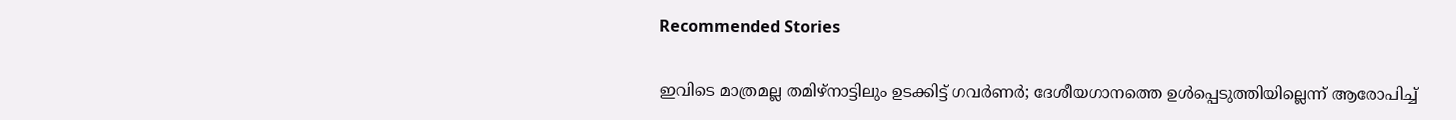Recommended Stories

ഇവിടെ മാത്രമല്ല തമിഴ്നാട്ടിലും ഉടക്കിട്ട് ഗവർണർ; ദേശീയഗാനത്തെ ഉൾപ്പെടുത്തിയില്ലെന്ന് ആരോപിച്ച്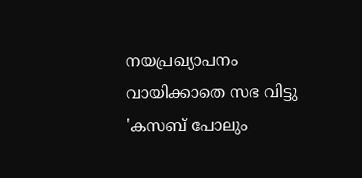നയപ്രഖ്യാപനം വായിക്കാതെ സഭ വിട്ടു
'കസബ് പോലും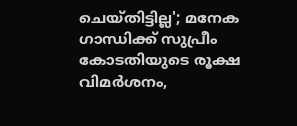ചെയ്തിട്ടില്ല'; മനേക ഗാന്ധിക്ക് സുപ്രീം കോടതിയുടെ രൂക്ഷ വിമർശനം,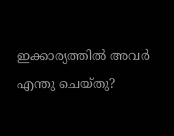ഇക്കാര്യത്തില്‍ അവർ എന്തു ചെയ്തു?